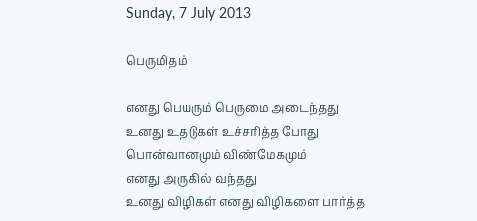Sunday, 7 July 2013

பெருமிதம்

எனது பெயரும் பெருமை அடைந்தது
உனது உதடுகள் உச்சரித்த போது
பொன்வானமும் விண்மேகமும்
எனது அருகில் வந்தது
உனது விழிகள் எனது விழிகளை பார்த்த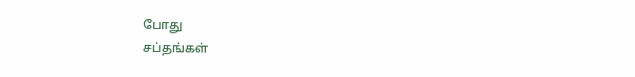போது
சப்தங்கள்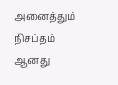அனைத்தும் நிசப்தம் ஆனது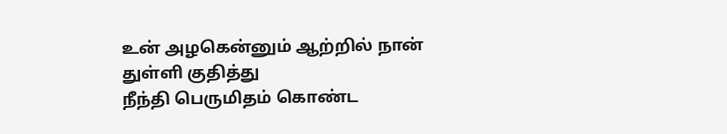உன் அழகென்னும் ஆற்றில் நான் துள்ளி குதித்து
நீந்தி பெருமிதம் கொண்ட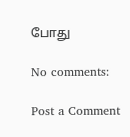போது

No comments:

Post a Comment